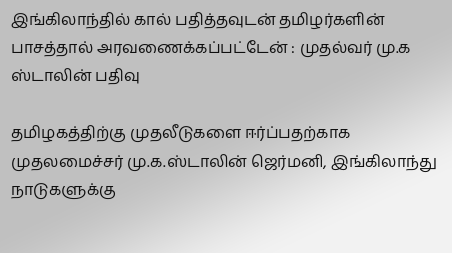இங்கிலாந்தில் கால் பதித்தவுடன் தமிழர்களின் பாசத்தால் அரவணைக்கப்பட்டேன் : முதல்வர் மு.க ஸ்டாலின் பதிவு

தமிழகத்திற்கு முதலீடுகளை ஈர்ப்பதற்காக முதலமைச்சர் மு.க.ஸ்டாலின் ஜெர்மனி, இங்கிலாந்து நாடுகளுக்கு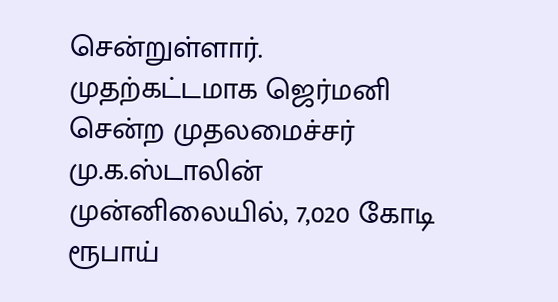சென்றுள்ளார். முதற்கட்டமாக ஜெர்மனி சென்ற முதலமைச்சர் மு.க.ஸ்டாலின் முன்னிலையில், 7,020 கோடி ரூபாய்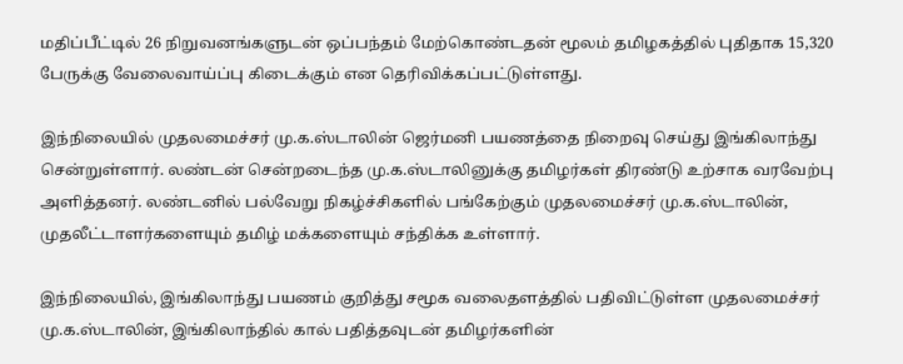மதிப்பீட்டில் 26 நிறுவனங்களுடன் ஒப்பந்தம் மேற்கொண்டதன் மூலம் தமிழகத்தில் புதிதாக 15,320 பேருக்கு வேலைவாய்ப்பு கிடைக்கும் என தெரிவிக்கப்பட்டுள்ளது.

இந்நிலையில் முதலமைச்சர் மு.க.ஸ்டாலின் ஜெர்மனி பயணத்தை நிறைவு செய்து இங்கிலாந்து சென்றுள்ளார். லண்டன் சென்றடைந்த மு.க.ஸ்டாலினுக்கு தமிழர்கள் திரண்டு உற்சாக வரவேற்பு அளித்தனர். லண்டனில் பல்வேறு நிகழ்ச்சிகளில் பங்கேற்கும் முதலமைச்சர் மு.க.ஸ்டாலின், முதலீட்டாளர்களையும் தமிழ் மக்களையும் சந்திக்க உள்ளார்.

இந்நிலையில், இங்கிலாந்து பயணம் குறித்து சமூக வலைதளத்தில் பதிவிட்டுள்ள முதலமைச்சர் மு.க.ஸ்டாலின், இங்கிலாந்தில் கால் பதித்தவுடன் தமிழர்களின்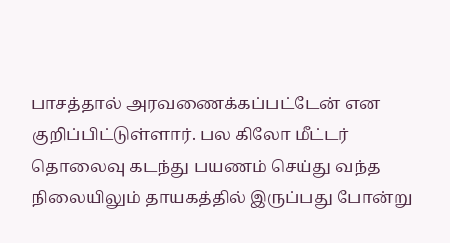பாசத்தால் அரவணைக்கப்பட்டேன் என குறிப்பிட்டுள்ளார். பல கிலோ மீட்டர் தொலைவு கடந்து பயணம் செய்து வந்த நிலையிலும் தாயகத்தில் இருப்பது போன்று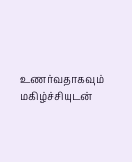உணர்வதாகவும் மகிழ்ச்சியுடன்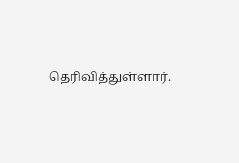தெரிவித்துள்ளார்.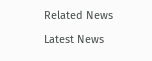Related News

Latest News